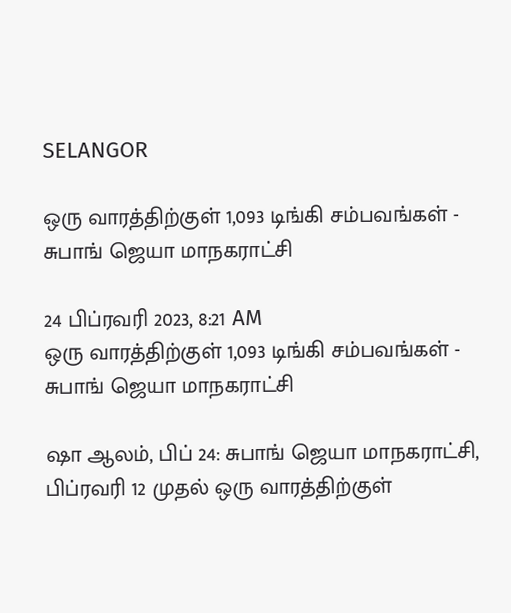SELANGOR

ஒரு வாரத்திற்குள் 1,093 டிங்கி சம்பவங்கள் - சுபாங் ஜெயா மாநகராட்சி

24 பிப்ரவரி 2023, 8:21 AM
ஒரு வாரத்திற்குள் 1,093 டிங்கி சம்பவங்கள் - சுபாங் ஜெயா மாநகராட்சி

ஷா ஆலம், பிப் 24: சுபாங் ஜெயா மாநகராட்சி, பிப்ரவரி 12 முதல் ஒரு வாரத்திற்குள்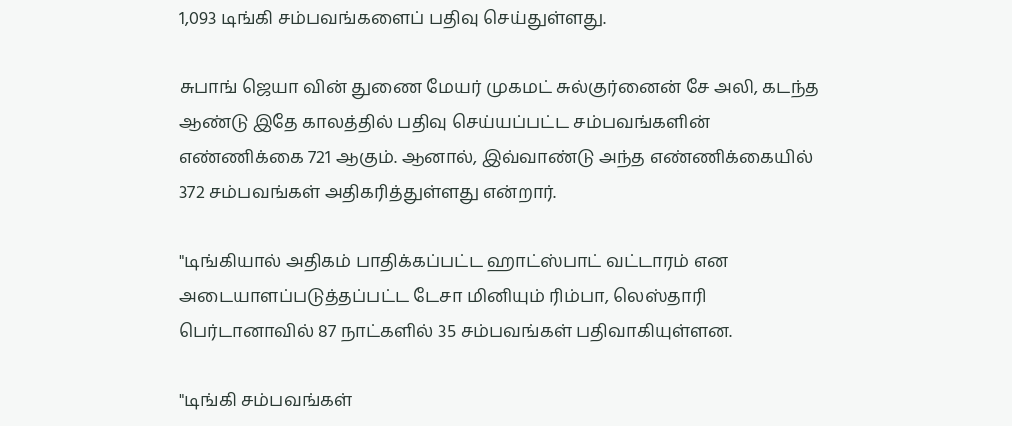1,093 டிங்கி சம்பவங்களைப் பதிவு செய்துள்ளது.

சுபாங் ஜெயா வின் துணை மேயர் முகமட் சுல்குர்னைன் சே அலி, கடந்த ஆண்டு இதே காலத்தில் பதிவு செய்யப்பட்ட சம்பவங்களின் எண்ணிக்கை 721 ஆகும். ஆனால், இவ்வாண்டு அந்த எண்ணிக்கையில் 372 சம்பவங்கள் அதிகரித்துள்ளது என்றார்.

"டிங்கியால் அதிகம் பாதிக்கப்பட்ட ஹாட்ஸ்பாட் வட்டாரம் என அடையாளப்படுத்தப்பட்ட டேசா மினியும் ரிம்பா, லெஸ்தாரி பெர்டானாவில் 87 நாட்களில் 35 சம்பவங்கள் பதிவாகியுள்ளன.

"டிங்கி சம்பவங்கள்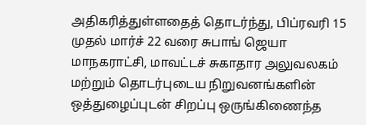அதிகரித்துள்ளதைத் தொடர்ந்து, பிப்ரவரி 15 முதல் மார்ச் 22 வரை சுபாங் ஜெயா மாநகராட்சி, மாவட்டச் சுகாதார அலுவலகம் மற்றும் தொடர்புடைய நிறுவனங்களின் ஒத்துழைப்புடன் சிறப்பு ஒருங்கிணைந்த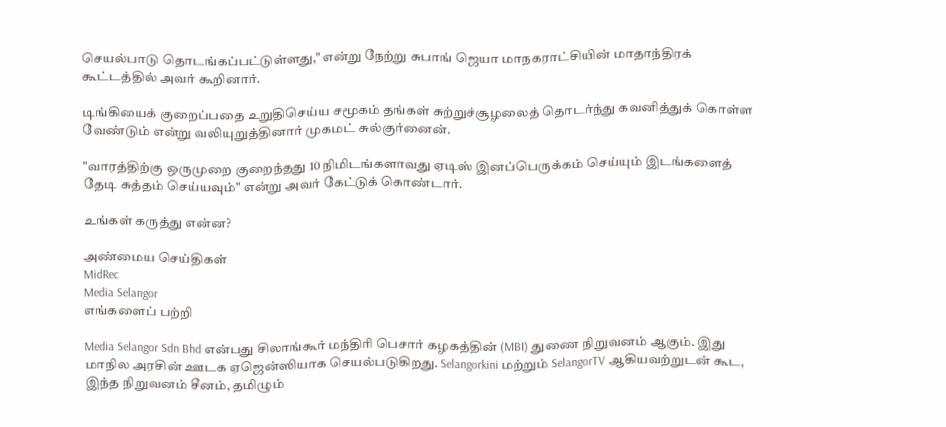செயல்பாடு தொடங்கப்பட்டுள்ளது," என்று நேற்று சுபாங் ஜெயா மாநகராட்சியின் மாதாந்திரக் கூட்டத்தில் அவர் கூறினார்.

டிங்கியைக் குறைப்பதை உறுதிசெய்ய சமூகம் தங்கள் சுற்றுச்சூழலைத் தொடர்ந்து கவனித்துக் கொள்ள வேண்டும் என்று வலியுறுத்தினார் முகமட் சுல்குர்னைன்.

"வாரத்திற்கு ஒருமுறை குறைந்தது 10 நிமிடங்களாவது ஏடிஸ் இனப்பெருக்கம் செய்யும் இடங்களைத் தேடி சுத்தம் செய்யவும்" என்று அவர் கேட்டுக் கொண்டார்.

உங்கள் கருத்து என்ன?

அண்மைய செய்திகள்
MidRec
Media Selangor
எங்களைப் பற்றி

Media Selangor Sdn Bhd என்பது சிலாங்கூர் மந்திரி பெசார் கழகத்தின் (MBI) துணை நிறுவனம் ஆகும். இது மாநில அரசின் ஊடக ஏஜென்ஸியாக செயல்படுகிறது. Selangorkini மற்றும் SelangorTV ஆகியவற்றுடன் கூட, இந்த நிறுவனம் சீனம், தமிழும்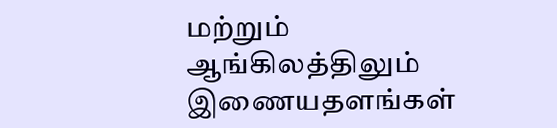மற்றும் ஆங்கிலத்திலும் இணையதளங்கள்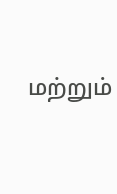மற்றும்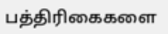பத்திரிகைகளை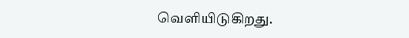வெளியிடுகிறது.